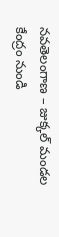నవతెలంగాణ – జుక్కల్ మండల కేంద్రం నుండి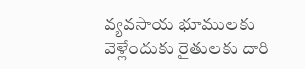వ్యవసాయ భూములకు వెళ్లేందుకు రైతులకు దారి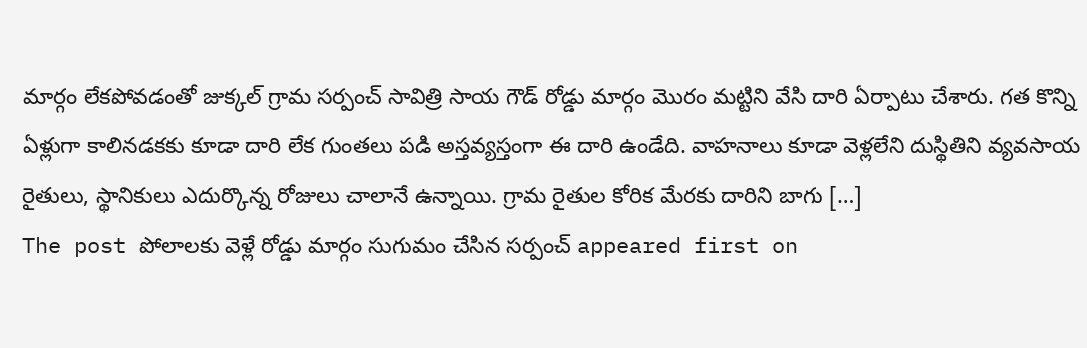మార్గం లేకపోవడంతో జుక్కల్ గ్రామ సర్పంచ్ సావిత్రి సాయ గౌడ్ రోడ్డు మార్గం మొరం మట్టిని వేసి దారి ఏర్పాటు చేశారు. గత కొన్ని ఏళ్లుగా కాలినడకకు కూడా దారి లేక గుంతలు పడి అస్తవ్యస్తంగా ఈ దారి ఉండేది. వాహనాలు కూడా వెళ్లలేని దుస్థితిని వ్యవసాయ రైతులు, స్థానికులు ఎదుర్కొన్న రోజులు చాలానే ఉన్నాయి. గ్రామ రైతుల కోరిక మేరకు దారిని బాగు […]
The post పోలాలకు వెళ్లే రోడ్డు మార్గం సుగుమం చేసిన సర్పంచ్ appeared first on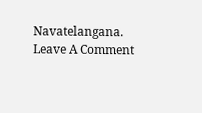Navatelangana.
Leave A Comment